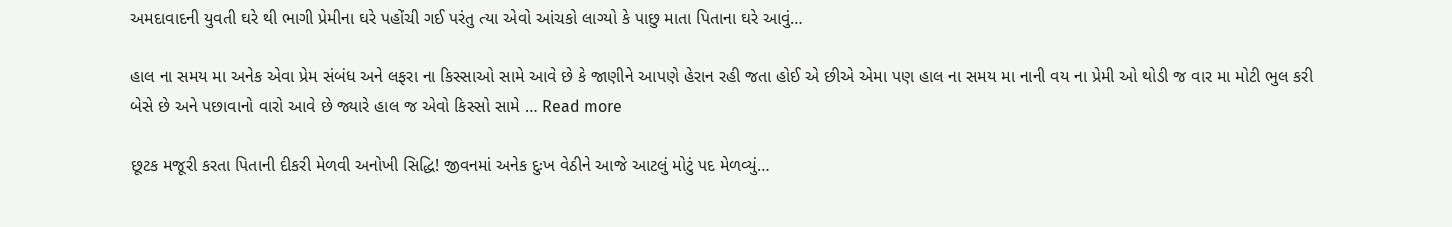અમદાવાદની યુવતી ઘરે થી ભાગી પ્રેમીના ઘરે પહોંચી ગઈ પરંતુ ત્યા એવો આંચકો લાગ્યો કે પાછુ માતા પિતાના ઘરે આવું…

હાલ ના સમય મા અનેક એવા પ્રેમ સંબંધ અને લફરા ના કિસ્સાઓ સામે આવે છે કે જાણીને આપણે હેરાન રહી જતા હોઈ એ છીએ એમા પણ હાલ ના સમય મા નાની વય ના પ્રેમી ઓ થોડી જ વાર મા મોટી ભુલ કરી બેસે છે અને પછાવાનો વારો આવે છે જ્યારે હાલ જ એવો કિસ્સો સામે … Read more

છૂટક મજૂરી કરતા પિતાની દીકરી મેળવી અનોખી સિદ્ધિ! જીવનમાં અનેક દુઃખ વેઠીને આજે આટલું મોટું પદ મેળવ્યું…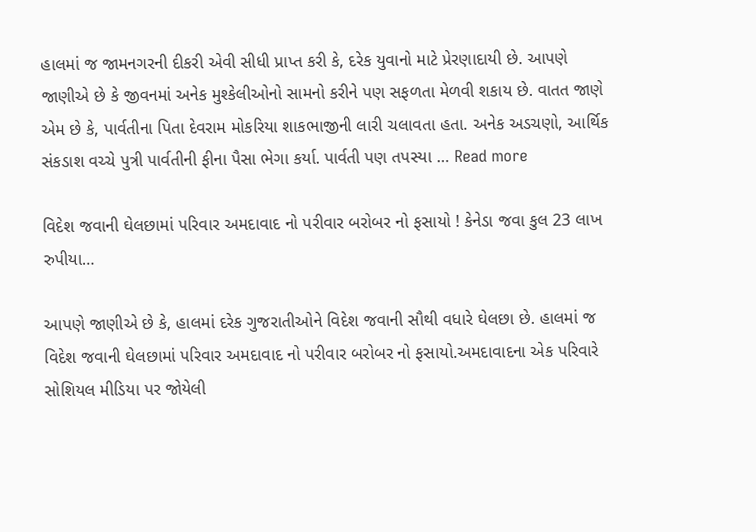હાલમાં જ જામનગરની દીકરી એવી સીધી પ્રાપ્ત કરી કે, દરેક યુવાનો માટે પ્રેરણાદાયી છે. આપણે જાણીએ છે કે જીવનમાં અનેક મુશ્કેલીઓનો સામનો કરીને પણ સફળતા મેળવી શકાય છે. વાતત જાણે એમ છે કે, પાર્વતીના પિતા દેવરામ મોકરિયા શાકભાજીની લારી ચલાવતા હતા. અનેક અડચણો, આર્થિક સંકડાશ વચ્ચે પુત્રી પાર્વતીની ફીના પૈસા ભેગા કર્યા. પાર્વતી પણ તપસ્યા … Read more

વિદેશ જવાની ઘેલછામાં પરિવાર અમદાવાદ નો પરીવાર બરોબર નો ફસાયો ! કેનેડા જવા કુલ 23 લાખ રુપીયા…

આપણે જાણીએ છે કે, હાલમાં દરેક ગુજરાતીઓને વિદેશ જવાની સૌથી વધારે ઘેલછા છે. હાલમાં જ વિદેશ જવાની ઘેલછામાં પરિવાર અમદાવાદ નો પરીવાર બરોબર નો ફસાયો.અમદાવાદના એક પરિવારે સોશિયલ મીડિયા પર જોયેલી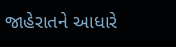જાહેરાતને આધારે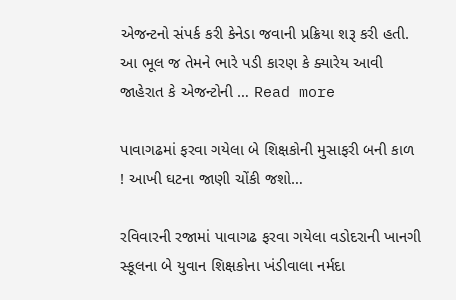એજન્ટનો સંપર્ક કરી કેનેડા જવાની પ્રક્રિયા શરૂ કરી હતી. આ ભૂલ જ તેમને ભારે પડી કારણ કે ક્યારેય આવી જાહેરાત કે એજન્ટોની … Read more

પાવાગઢમાં ફરવા ગયેલા બે શિક્ષકોની મુસાફરી બની કાળ ! આખી ઘટના જાણી ચોંકી જશો…

રવિવારની રજામાં પાવાગઢ ફરવા ગયેલા વડોદરાની ખાનગી સ્કૂલના બે યુવાન શિક્ષકોના ખંડીવાલા નર્મદા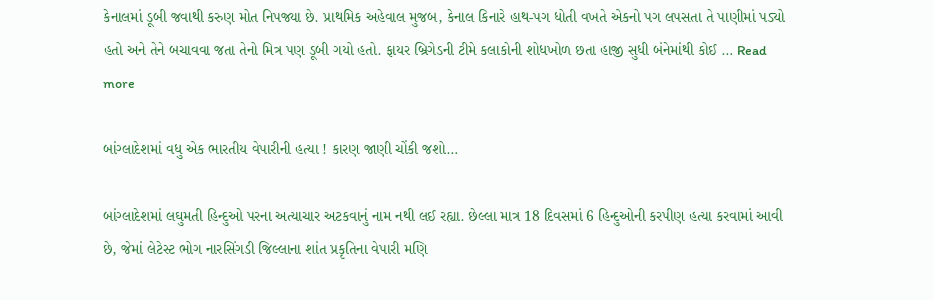કેનાલમાં ડૂબી જવાથી કરુણ મોત નિપજ્યા છે. પ્રાથમિક અહેવાલ મુજબ, કેનાલ કિનારે હાથ-પગ ધોતી વખતે એકનો પગ લપસતા તે પાણીમાં પડ્યો હતો અને તેને બચાવવા જતા તેનો મિત્ર પણ ડૂબી ગયો હતો. ફાયર બ્રિગેડની ટીમે કલાકોની શોધખોળ છતા હાજી સુધી બંનેમાંથી કોઈ … Read more

બાંગ્લાદેશમાં વધુ એક ભારતીય વેપારીની હત્યા ! કારણ જાણી ચોંકી જશો…

બાંગ્લાદેશમાં લઘુમતી હિન્દુઓ પરના અત્યાચાર અટકવાનું નામ નથી લઈ રહ્યા. છેલ્લા માત્ર 18 દિવસમાં 6 હિન્દુઓની કરપીણ હત્યા કરવામાં આવી છે, જેમાં લેટેસ્ટ ભોગ નારસિંગડી જિલ્લાના શાંત પ્રકૃતિના વેપારી મણિ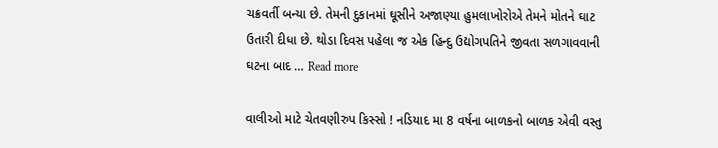ચક્રવર્તી બન્યા છે. તેમની દુકાનમાં ઘૂસીને અજાણ્યા હુમલાખોરોએ તેમને મોતને ઘાટ ઉતારી દીધા છે. થોડા દિવસ પહેલા જ એક હિન્દુ ઉદ્યોગપતિને જીવતા સળગાવવાની ઘટના બાદ … Read more

વાલીઓ માટે ચેતવણીરુપ કિસ્સો ! નડિયાદ મા 8 વર્ષના બાળકનો બાળક એવી વસ્તુ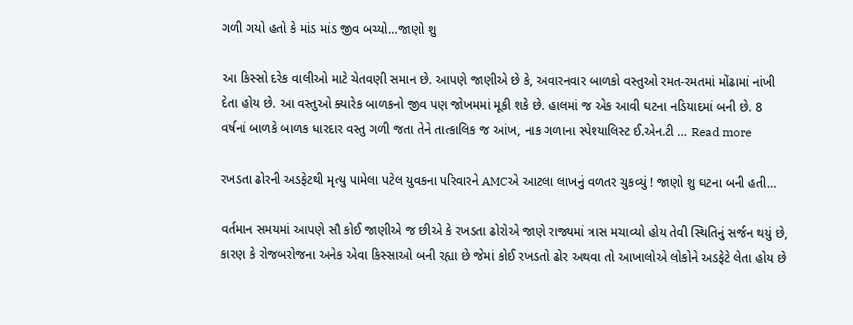ગળી ગયો હતો કે માંડ માંડ જીવ બચ્યો…જાણો શુ

આ કિસ્સો દરેક વાલીઓ માટે ચેતવણી સમાન છે. આપણે જાણીએ છે કે, અવારનવાર બાળકો વસ્તુઓ રમત-રમતમાં મોંઢામાં નાંખી દેતા હોય છે. આ વસ્તુઓ ક્યારેક બાળકનો જીવ પણ જોખમમાં મૂકી શકે છે. હાલમાં જ એક આવી ઘટના નડિયાદમાં બની છે. 8 વર્ષનાં બાળકે બાળક ધારદાર વસ્તુ ગળી જતા તેને તાત્કાલિક જ આંખ, નાક ગળાના સ્પેશ્યાલિસ્ટ ઈ.એન.ટી … Read more

રખડતા ઢોરની અડફેટથી મૃત્યુ પામેલા પટેલ યુવકના પરિવારને AMCએ આટલા લાખનું વળતર ચુકવ્યું ! જાણો શુ ઘટના બની હતી…

વર્તમાન સમયમાં આપણે સૌ કોઈ જાણીએ જ છીએ કે રખડતા ઢોરોએ જાણે રાજ્યમાં ત્રાસ મચાવ્યો હોય તેવી સ્થિતિનું સર્જન થયું છે, કારણ કે રોજબરોજના અનેક એવા કિસ્સાઓ બની રહ્યા છે જેમાં કોઈ રખડતો ઢોર અથવા તો આખાલોએ લોકોને અડફેટે લેતા હોય છે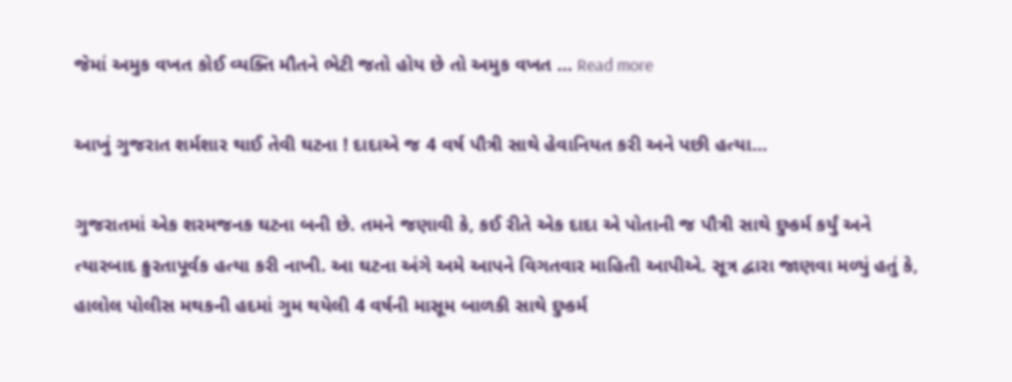જેમાં અમુક વખત કોઈ વ્યક્તિ મૌતને ભેટી જતો હોય છે તો અમુક વખત … Read more

આખું ગુજરાત શર્મશાર થાઈ તેવી ઘટના ! દાદાએ જ 4 વર્ષ પૌત્રી સાથે હેવાનિયત કરી અને પછી હત્યા…

ગુજરાતમાં એક શરમજનક ઘટના બની છે. તમને જણાવી કે, કઈ રીતે એક દાદા એ પોતાની જ પૌત્રી સાથે દુષ્કર્મ કર્યું અને ત્યારબાદ ક્રુરતાપૂર્વક હત્યા કરી નાખી. આ ઘટના અંગે અમે આપને વિગતવાર માહિતી આપીએ. સૂત્ર દ્વારા જાણવા મળ્યું હતું કે, હાલોલ પોલીસ મથકની હદમાં ગુમ થયેલી 4 વર્ષની માસૂમ બાળકી સાથે દુષ્કર્મ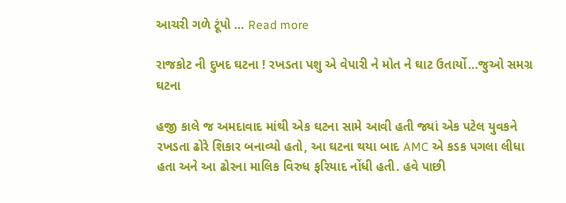આચરી ગળે ટૂંપો … Read more

રાજકોટ ની દુખદ ઘટના ! રખડતા પશુ એ વેપારી ને મોત ને ઘાટ ઉતાર્યો…જુઓ સમગ્ર ઘટના

હજી કાલે જ અમદાવાદ માંથી એક ઘટના સામે આવી હતી જ્યાં એક પટેલ યુવકને રખડતા ઢોરે શિકાર બનાવ્યો હતો, આ ઘટના થયા બાદ AMC એ કડક પગલા લીધા હતા અને આ ઢોરના માલિક વિરુધ ફરિયાદ નોંધી હતી. હવે પાછી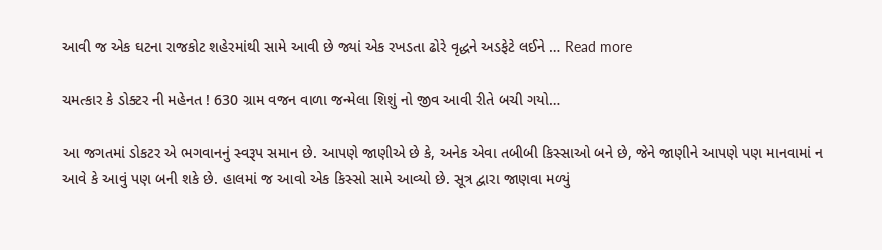આવી જ એક ઘટના રાજકોટ શહેરમાંથી સામે આવી છે જ્યાં એક રખડતા ઢોરે વૃદ્ધને અડફેટે લઈને … Read more

ચમત્કાર કે ડોક્ટર ની મહેનત ! 630 ગ્રામ વજન વાળા જન્મેલા શિશું નો જીવ આવી રીતે બચી ગયો…

આ જગતમાં ડોકટર એ ભગવાનનું સ્વરૂપ સમાન છે. આપણે જાણીએ છે કે, અનેક એવા તબીબી કિસ્સાઓ બને છે, જેને જાણીને આપણે પણ માનવામાં ન આવે કે આવું પણ બની શકે છે. હાલમાં જ આવો એક કિસ્સો સામે આવ્યો છે. સૂત્ર દ્વારા જાણવા મળ્યું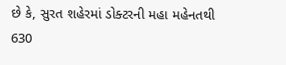છે કે, સુરત શહેરમાં ડોક્ટરની મહા મહેનતથી 630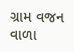ગ્રામ વજન વાળા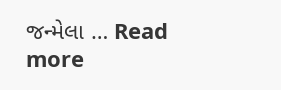જન્મેલા … Read more